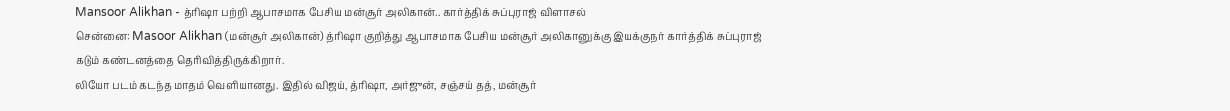Mansoor Alikhan - த்ரிஷா பற்றி ஆபாசமாக பேசிய மன்சூர் அலிகான்.. கார்த்திக் சுப்புராஜ் விளாசல்
சென்னை: Masoor Alikhan (மன்சூர் அலிகான்) த்ரிஷா குறித்து ஆபாசமாக பேசிய மன்சூர் அலிகானுக்கு இயக்குநர் கார்த்திக் சுப்புராஜ் கடும் கண்டனத்தை தெரிவித்திருக்கிறார்.
லியோ படம் கடந்த மாதம் வெளியானது. இதில் விஜய், த்ரிஷா, அர்ஜுன், சஞ்சய் தத், மன்சூர்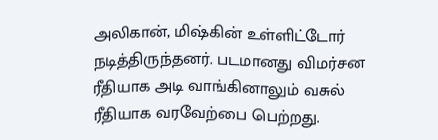அலிகான், மிஷ்கின் உள்ளிட்டோர் நடித்திருந்தனர். படமானது விமர்சன ரீதியாக அடி வாங்கினாலும் வசுல் ரீதியாக வரவேற்பை பெற்றது.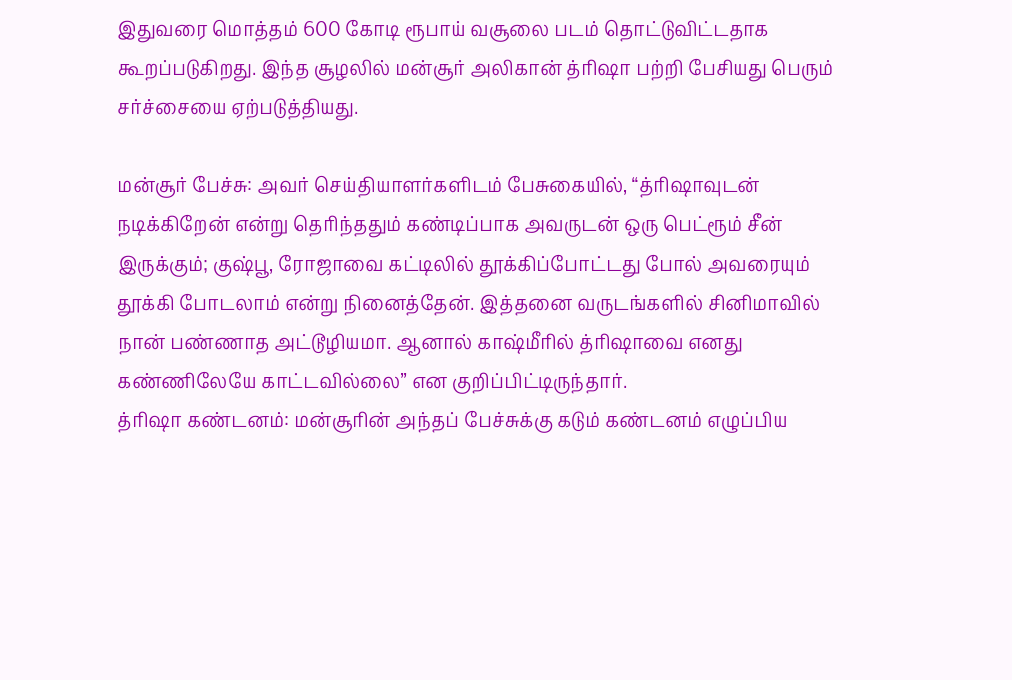இதுவரை மொத்தம் 600 கோடி ரூபாய் வசூலை படம் தொட்டுவிட்டதாக கூறப்படுகிறது. இந்த சூழலில் மன்சூர் அலிகான் த்ரிஷா பற்றி பேசியது பெரும் சர்ச்சையை ஏற்படுத்தியது.

மன்சூர் பேச்சு: அவர் செய்தியாளர்களிடம் பேசுகையில், “த்ரிஷாவுடன் நடிக்கிறேன் என்று தெரிந்ததும் கண்டிப்பாக அவருடன் ஒரு பெட்ரூம் சீன் இருக்கும்; குஷ்பூ, ரோஜாவை கட்டிலில் தூக்கிப்போட்டது போல் அவரையும் தூக்கி போடலாம் என்று நினைத்தேன். இத்தனை வருடங்களில் சினிமாவில் நான் பண்ணாத அட்டூழியமா. ஆனால் காஷ்மீரில் த்ரிஷாவை எனது கண்ணிலேயே காட்டவில்லை” என குறிப்பிட்டிருந்தார்.
த்ரிஷா கண்டனம்: மன்சூரின் அந்தப் பேச்சுக்கு கடும் கண்டனம் எழுப்பிய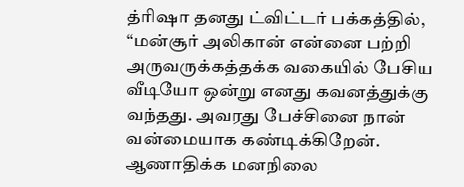த்ரிஷா தனது ட்விட்டர் பக்கத்தில், “மன்சூர் அலிகான் என்னை பற்றி அருவருக்கத்தக்க வகையில் பேசிய வீடியோ ஒன்று எனது கவனத்துக்கு வந்தது. அவரது பேச்சினை நான் வன்மையாக கண்டிக்கிறேன். ஆணாதிக்க மனநிலை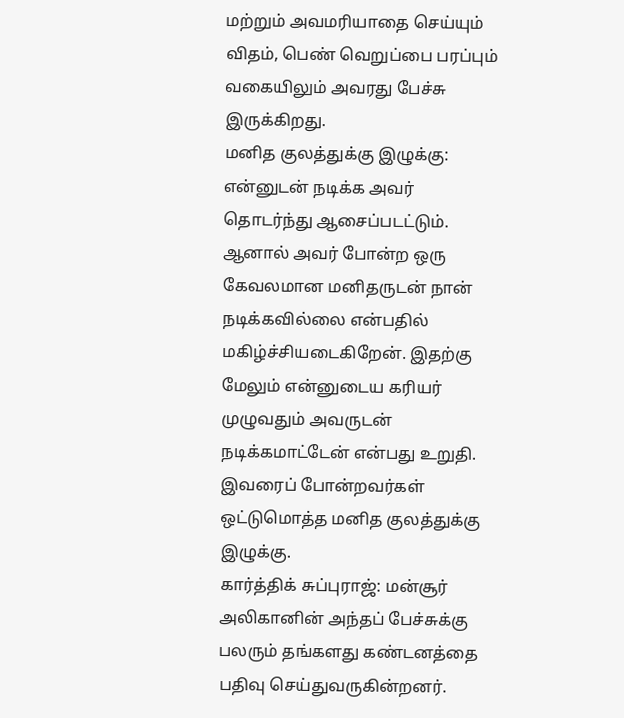மற்றும் அவமரியாதை செய்யும் விதம், பெண் வெறுப்பை பரப்பும் வகையிலும் அவரது பேச்சு இருக்கிறது.
மனித குலத்துக்கு இழுக்கு: என்னுடன் நடிக்க அவர் தொடர்ந்து ஆசைப்படட்டும். ஆனால் அவர் போன்ற ஒரு கேவலமான மனிதருடன் நான் நடிக்கவில்லை என்பதில் மகிழ்ச்சியடைகிறேன். இதற்கு மேலும் என்னுடைய கரியர் முழுவதும் அவருடன் நடிக்கமாட்டேன் என்பது உறுதி. இவரைப் போன்றவர்கள் ஒட்டுமொத்த மனித குலத்துக்கு இழுக்கு.
கார்த்திக் சுப்புராஜ்: மன்சூர் அலிகானின் அந்தப் பேச்சுக்கு பலரும் தங்களது கண்டனத்தை பதிவு செய்துவருகின்றனர்.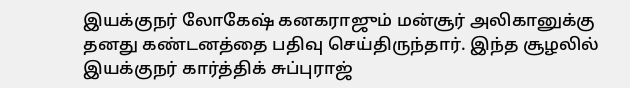இயக்குநர் லோகேஷ் கனகராஜும் மன்சூர் அலிகானுக்கு தனது கண்டனத்தை பதிவு செய்திருந்தார். இந்த சூழலில் இயக்குநர் கார்த்திக் சுப்புராஜ்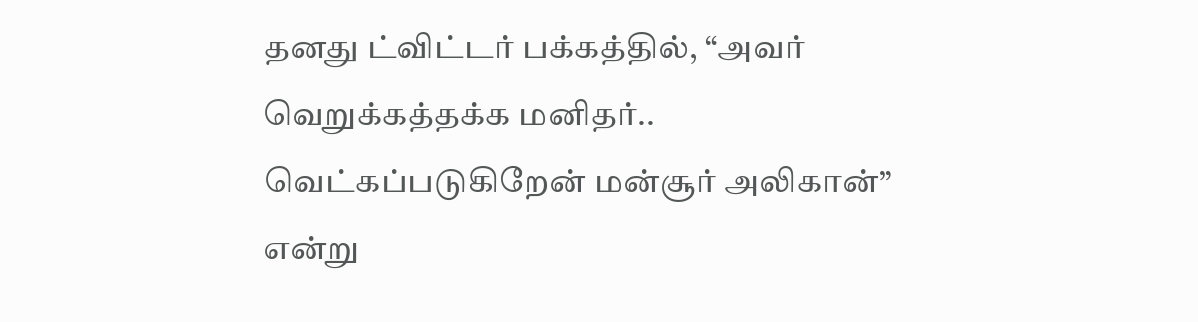தனது ட்விட்டர் பக்கத்தில், “அவர் வெறுக்கத்தக்க மனிதர்.. வெட்கப்படுகிறேன் மன்சூர் அலிகான்” என்று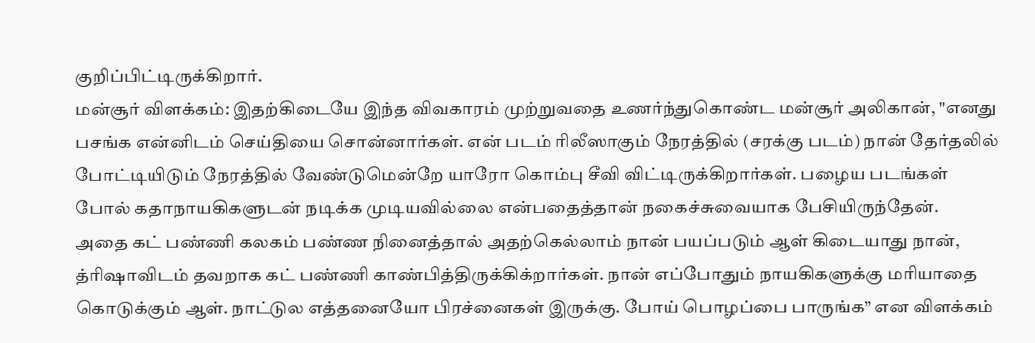குறிப்பிட்டிருக்கிறார்.
மன்சூர் விளக்கம்: இதற்கிடையே இந்த விவகாரம் முற்றுவதை உணர்ந்துகொண்ட மன்சூர் அலிகான், "எனது பசங்க என்னிடம் செய்தியை சொன்னார்கள். என் படம் ரிலீஸாகும் நேரத்தில் (சரக்கு படம்) நான் தேர்தலில் போட்டியிடும் நேரத்தில் வேண்டுமென்றே யாரோ கொம்பு சீவி விட்டிருக்கிறார்கள். பழைய படங்கள் போல் கதாநாயகிகளுடன் நடிக்க முடியவில்லை என்பதைத்தான் நகைச்சுவையாக பேசியிருந்தேன்.
அதை கட் பண்ணி கலகம் பண்ண நினைத்தால் அதற்கெல்லாம் நான் பயப்படும் ஆள் கிடையாது நான், த்ரிஷாவிடம் தவறாக கட் பண்ணி காண்பித்திருக்கிக்றார்கள். நான் எப்போதும் நாயகிகளுக்கு மரியாதை கொடுக்கும் ஆள். நாட்டுல எத்தனையோ பிரச்னைகள் இருக்கு. போய் பொழப்பை பாருங்க” என விளக்கம்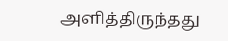அளித்திருந்தது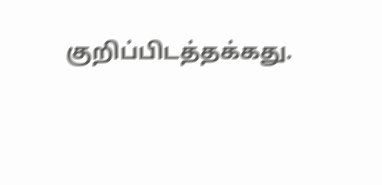குறிப்பிடத்தக்கது.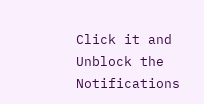Click it and Unblock the Notifications